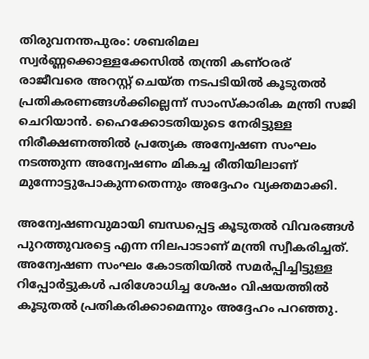തിരുവനന്തപുരം: ശബരിമല സ്വര്‍ണ്ണക്കൊള്ളക്കേസില്‍ തന്ത്രി കണ്ഠരര് രാജീവരെ അറസ്റ്റ് ചെയ്ത നടപടിയില്‍ കൂടുതല്‍ പ്രതികരണങ്ങള്‍ക്കില്ലെന്ന് സാംസ്‌കാരിക മന്ത്രി സജി ചെറിയാന്‍. ഹൈക്കോടതിയുടെ നേരിട്ടുള്ള നിരീക്ഷണത്തില്‍ പ്രത്യേക അന്വേഷണ സംഘം നടത്തുന്ന അന്വേഷണം മികച്ച രീതിയിലാണ് മുന്നോട്ടുപോകുന്നതെന്നും അദ്ദേഹം വ്യക്തമാക്കി.

അന്വേഷണവുമായി ബന്ധപ്പെട്ട കൂടുതല്‍ വിവരങ്ങള്‍ പുറത്തുവരട്ടെ എന്ന നിലപാടാണ് മന്ത്രി സ്വീകരിച്ചത്. അന്വേഷണ സംഘം കോടതിയില്‍ സമര്‍പ്പിച്ചിട്ടുള്ള റിപ്പോര്‍ട്ടുകള്‍ പരിശോധിച്ച ശേഷം വിഷയത്തില്‍ കൂടുതല്‍ പ്രതികരിക്കാമെന്നും അദ്ദേഹം പറഞ്ഞു.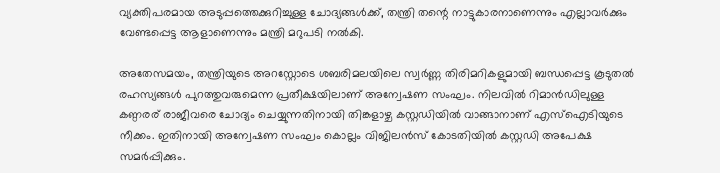വ്യക്തിപരമായ അടുപ്പത്തെക്കുറിച്ചുള്ള ചോദ്യങ്ങള്‍ക്ക്, തന്ത്രി തന്റെ നാട്ടുകാരനാണെന്നും എല്ലാവര്‍ക്കും വേണ്ടപ്പെട്ട ആളാണെന്നും മന്ത്രി മറുപടി നല്‍കി.

അതേസമയം, തന്ത്രിയുടെ അറസ്റ്റോടെ ശബരിമലയിലെ സ്വര്‍ണ്ണ തിരിമറികളുമായി ബന്ധപ്പെട്ട കൂടുതല്‍ രഹസ്യങ്ങള്‍ പുറത്തുവരുമെന്ന പ്രതീക്ഷയിലാണ് അന്വേഷണ സംഘം. നിലവില്‍ റിമാന്‍ഡിലുള്ള കണ്ഠരര് രാജീവരെ ചോദ്യം ചെയ്യുന്നതിനായി തിങ്കളാഴ്ച കസ്റ്റഡിയില്‍ വാങ്ങാനാണ് എസ്‌ഐടിയുടെ നീക്കം. ഇതിനായി അന്വേഷണ സംഘം കൊല്ലം വിജിലന്‍സ് കോടതിയില്‍ കസ്റ്റഡി അപേക്ഷ സമര്‍പ്പിക്കും.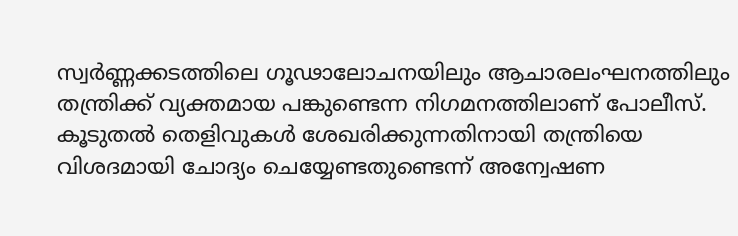സ്വര്‍ണ്ണക്കടത്തിലെ ഗൂഢാലോചനയിലും ആചാരലംഘനത്തിലും തന്ത്രിക്ക് വ്യക്തമായ പങ്കുണ്ടെന്ന നിഗമനത്തിലാണ് പോലീസ്. കൂടുതല്‍ തെളിവുകള്‍ ശേഖരിക്കുന്നതിനായി തന്ത്രിയെ വിശദമായി ചോദ്യം ചെയ്യേണ്ടതുണ്ടെന്ന് അന്വേഷണ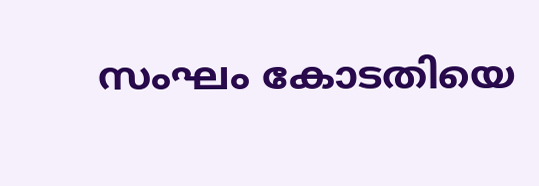സംഘം കോടതിയെ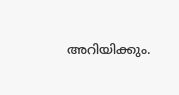അറിയിക്കും.